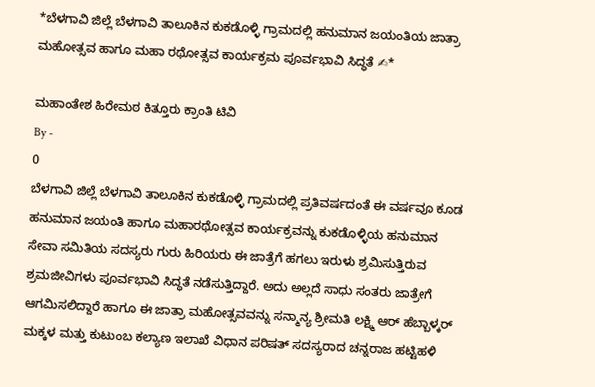*ಬೆಳಗಾವಿ ಜಿಲ್ಲೆ ಬೆಳಗಾವಿ ತಾಲೂಕಿನ ಕುಕಡೊಳ್ಳಿ ಗ್ರಾಮದಲ್ಲಿ ಹನುಮಾನ ಜಯಂತಿಯ ಜಾತ್ರಾ ಮಹೋತ್ಸವ ಹಾಗೂ ಮಹಾ ರಥೋತ್ಸವ ಕಾರ್ಯಕ್ರಮ ಪೂರ್ವಭಾವಿ ಸಿದ್ಧತೆ ✍*

ಮಹಾಂತೇಶ ಹಿರೇಮಠ ಕಿತ್ತೂರು ಕ್ರಾಂತಿ ಟಿವಿ
By -
0
ಬೆಳಗಾವಿ ಜಿಲ್ಲೆ ಬೆಳಗಾವಿ ತಾಲೂಕಿನ ಕುಕಡೊಳ್ಳಿ ಗ್ರಾಮದಲ್ಲಿ ಪ್ರತಿವರ್ಷದಂತೆ ಈ ವರ್ಷವೂ ಕೂಡ ಹನುಮಾನ ಜಯಂತಿ ಹಾಗೂ ಮಹಾರಥೋತ್ಸವ ಕಾರ್ಯಕ್ರವನ್ನು ಕುಕಡೊಳ್ಳಿಯ ಹನುಮಾನ ಸೇವಾ ಸಮಿತಿಯ ಸದಸ್ಯರು ಗುರು ಹಿರಿಯರು ಈ ಜಾತ್ರೆಗೆ ಹಗಲು ಇರುಳು ಶ್ರಮಿಸುತ್ತಿರುವ ಶ್ರಮಜೀವಿಗಳು ಪೂರ್ವಭಾವಿ ಸಿದ್ಧತೆ ನಡೆಸುತ್ತಿದ್ದಾರೆ. ಅದು ಅಲ್ಲದೆ ಸಾಧು ಸಂತರು ಜಾತ್ರೇಗೆ ಆಗಮಿಸಲಿದ್ದಾರೆ ಹಾಗೂ ಈ ಜಾತ್ರಾ ಮಹೋತ್ಸವವನ್ನು ಸನ್ಮಾನ್ಯ ಶ್ರೀಮತಿ ಲಕ್ಷ್ಮಿ ಆರ್ ಹೆಬ್ಬಾಳ್ಕರ್ ಮಕ್ಕಳ ಮತ್ತು ಕುಟುಂಬ ಕಲ್ಯಾಣ ಇಲಾಖೆ ವಿಧಾನ ಪರಿಷತ್ ಸದಸ್ಯರಾದ ಚನ್ನರಾಜ ಹಟ್ಟಿಹಳಿ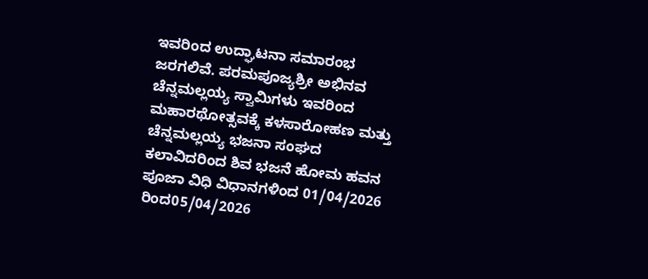ಇವರಿಂದ ಉದ್ಘಾಟನಾ ಸಮಾರಂಭ ಜರಗಲಿವೆ. ಪರಮಪೂಜ್ಯಶ್ರೀ ಅಭಿನವ ಚೆನ್ನಮಲ್ಲಯ್ಯ ಸ್ವಾಮಿಗಳು ಇವರಿಂದ ಮಹಾರಥೋತ್ಸವಕ್ಕೆ ಕಳಸಾರೋಹಣ ಮತ್ತು ಚೆನ್ನಮಲ್ಲಯ್ಯ ಭಜನಾ ಸಂಘದ ಕಲಾವಿದರಿಂದ ಶಿವ ಭಜನೆ ಹೋಮ ಹವನ ಪೂಜಾ ವಿಧಿ ವಿಧಾನಗಳಿಂದ 01/04/2026 ರಿಂದ05/04/2026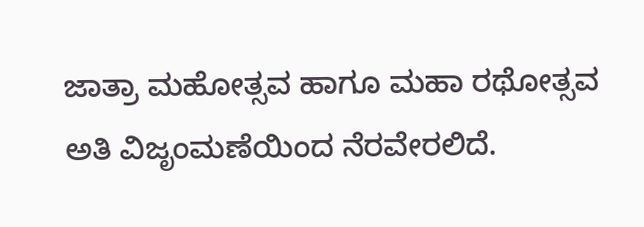ಜಾತ್ರಾ ಮಹೋತ್ಸವ ಹಾಗೂ ಮಹಾ ರಥೋತ್ಸವ ಅತಿ ವಿಜೃಂಮಣೆಯಿಂದ ನೆರವೇರಲಿದೆ.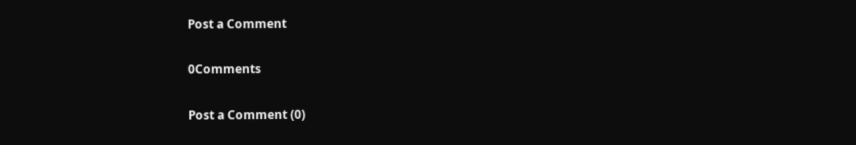Post a Comment

0Comments

Post a Comment (0)